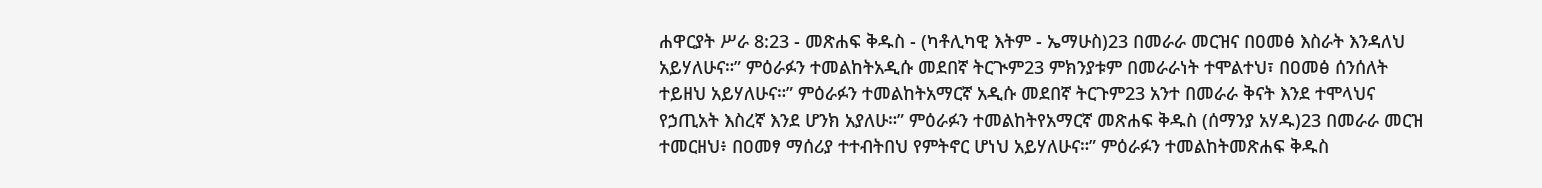ሐዋርያት ሥራ 8:23 - መጽሐፍ ቅዱስ - (ካቶሊካዊ እትም - ኤማሁስ)23 በመራራ መርዝና በዐመፅ እስራት እንዳለህ አይሃለሁና።” ምዕራፉን ተመልከትአዲሱ መደበኛ ትርጒም23 ምክንያቱም በመራራነት ተሞልተህ፣ በዐመፅ ሰንሰለት ተይዘህ አይሃለሁና።” ምዕራፉን ተመልከትአማርኛ አዲሱ መደበኛ ትርጉም23 አንተ በመራራ ቅናት እንደ ተሞላህና የኃጢአት እስረኛ እንደ ሆንክ አያለሁ።” ምዕራፉን ተመልከትየአማርኛ መጽሐፍ ቅዱስ (ሰማንያ አሃዱ)23 በመራራ መርዝ ተመርዘህ፥ በዐመፃ ማሰሪያ ተተብትበህ የምትኖር ሆነህ አይሃለሁና።” ምዕራፉን ተመልከትመጽሐፍ ቅዱስ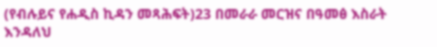(የብሉይና የሐዲስ ኪዳን መጻሕፍት)23 በመራራ መርዝና በዓመፅ እስራት እንዳለህ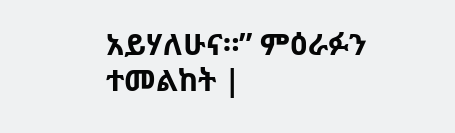አይሃለሁና።” ምዕራፉን ተመልከት |